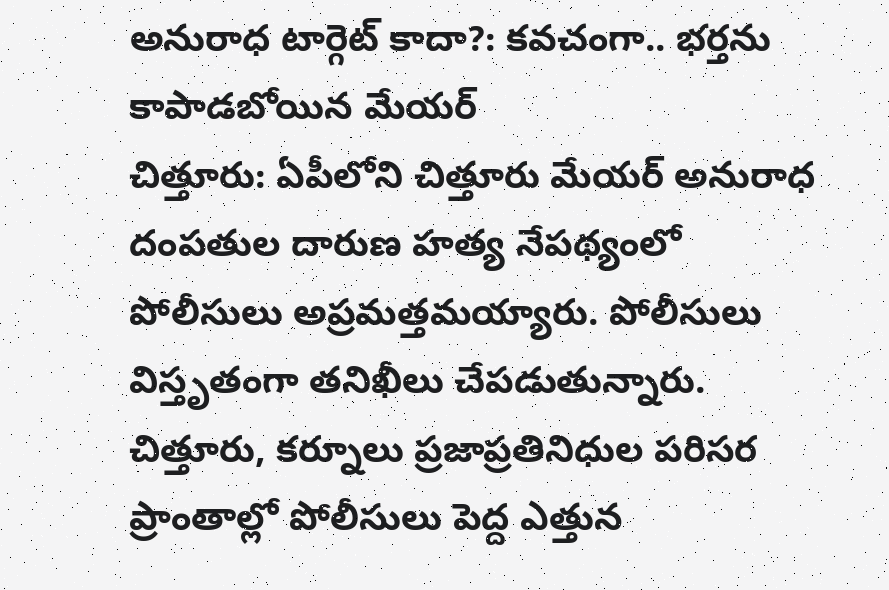అనురాధ టార్గెట్ కాదా?: కవచంగా.. భర్తను కాపాడబోయిన మేయర్
చిత్తూరు: ఏపీలోని చిత్తూరు మేయర్ అనురాధ దంపతుల దారుణ హత్య నేపథ్యంలో పోలీసులు అప్రమత్తమయ్యారు. పోలీసులు విస్తృతంగా తనిఖీలు చేపడుతున్నారు. చిత్తూరు, కర్నూలు ప్రజాప్రతినిధుల పరిసర ప్రాంతాల్లో పోలీసులు పెద్ద ఎత్తున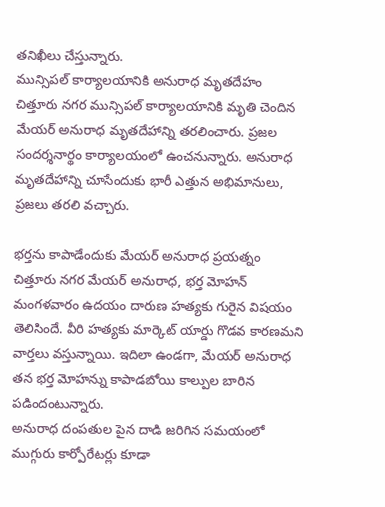తనిఖీలు చేస్తున్నారు.
మున్సిపల్ కార్యాలయానికి అనురాధ మృతదేహం
చిత్తూరు నగర మున్సిపల్ కార్యాలయానికి మృతి చెందిన మేయర్ అనురాధ మృతదేహాన్ని తరలించారు. ప్రజల సందర్శనార్థం కార్యాలయంలో ఉంచనున్నారు. అనురాధ మృతదేహాన్ని చూసేందుకు భారీ ఎత్తున అభిమానులు, ప్రజలు తరలి వచ్చారు.

భర్తను కాపాడేందుకు మేయర్ అనురాధ ప్రయత్నం
చిత్తూరు నగర మేయర్ అనురాధ, భర్త మోహన్ మంగళవారం ఉదయం దారుణ హత్యకు గురైన విషయం తెలిసిందే. వీరి హత్యకు మార్కెట్ యార్డు గొడవ కారణమని వార్తలు వస్తున్నాయి. ఇదిలా ఉండగా, మేయర్ అనురాధ తన భర్త మోహన్ను కాపాడబోయి కాల్పుల బారిన పడిందంటున్నారు.
అనురాధ దంపతుల పైన దాడి జరిగిన సమయంలో ముగ్గురు కార్పోరేటర్లు కూడా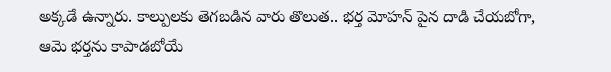అక్కడే ఉన్నారు. కాల్పులకు తెగబడిన వారు తొలుత.. భర్త మోహన్ పైన దాడి చేయబోగా, ఆమె భర్తను కాపాడబోయే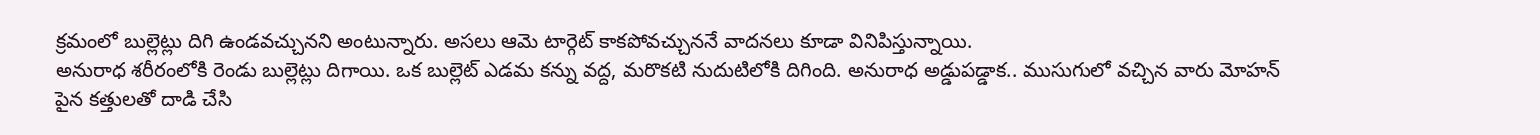క్రమంలో బుల్లెట్లు దిగి ఉండవచ్చునని అంటున్నారు. అసలు ఆమె టార్గెట్ కాకపోవచ్చుననే వాదనలు కూడా వినిపిస్తున్నాయి.
అనురాధ శరీరంలోకి రెండు బుల్లెట్లు దిగాయి. ఒక బుల్లెట్ ఎడమ కన్ను వద్ద, మరొకటి నుదుటిలోకి దిగింది. అనురాధ అడ్డుపడ్డాక.. ముసుగులో వచ్చిన వారు మోహన్ పైన కత్తులతో దాడి చేసి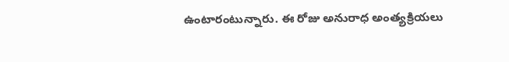ఉంటారంటున్నారు. ఈ రోజు అనురాధ అంత్యక్రియలు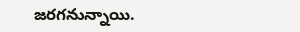జరగనున్నాయి.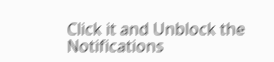Click it and Unblock the Notifications